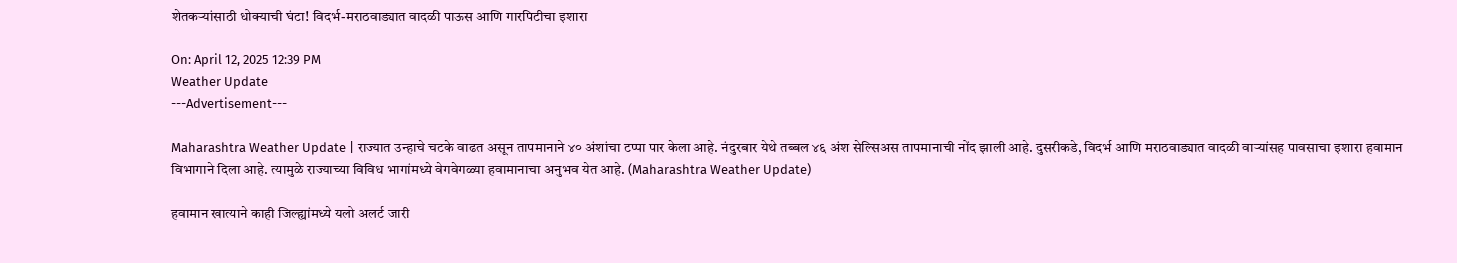शेतकऱ्यांसाठी धोक्याची घंटा! विदर्भ-मराठवाड्यात वादळी पाऊस आणि गारपिटीचा इशारा

On: April 12, 2025 12:39 PM
Weather Update
---Advertisement---

Maharashtra Weather Update | राज्यात उन्हाचे चटके वाढत असून तापमानाने ४० अंशांचा टप्पा पार केला आहे. नंदुरबार येथे तब्बल ४६ अंश सेल्सिअस तापमानाची नोंद झाली आहे. दुसरीकडे, विदर्भ आणि मराठवाड्यात वादळी वाऱ्यांसह पावसाचा इशारा हवामान विभागाने दिला आहे. त्यामुळे राज्याच्या विविध भागांमध्ये वेगवेगळ्या हवामानाचा अनुभव येत आहे. (Maharashtra Weather Update)

हवामान खात्याने काही जिल्ह्यांमध्ये यलो अलर्ट जारी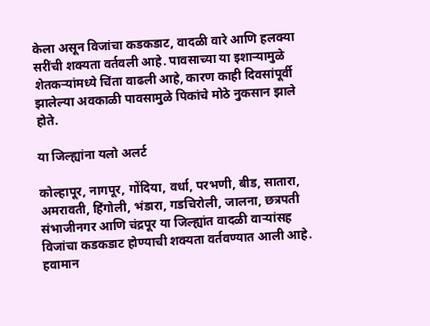केला असून विजांचा कडकडाट, वादळी वारे आणि हलक्या सरींची शक्यता वर्तवली आहे. पावसाच्या या इशाऱ्यामुळे शेतकऱ्यांमध्ये चिंता वाढली आहे, कारण काही दिवसांपूर्वी झालेल्या अवकाळी पावसामुळे पिकांचे मोठे नुकसान झाले होते.

या जिल्ह्यांना यलो अलर्ट

कोल्हापूर, नागपूर, गोंदिया, वर्धा, परभणी, बीड, सातारा, अमरावती, हिंगोली, भंडारा, गडचिरोली, जालना, छत्रपती संभाजीनगर आणि चंद्रपूर या जिल्ह्यांत वादळी वाऱ्यांसह विजांचा कडकडाट होण्याची शक्यता वर्तवण्यात आली आहे. हवामान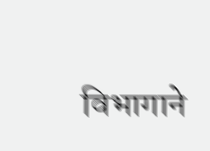विभागाने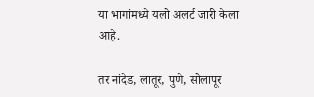या भागांमध्ये यलो अलर्ट जारी केला आहे.

तर नांदेड, लातूर, पुणे, सोलापूर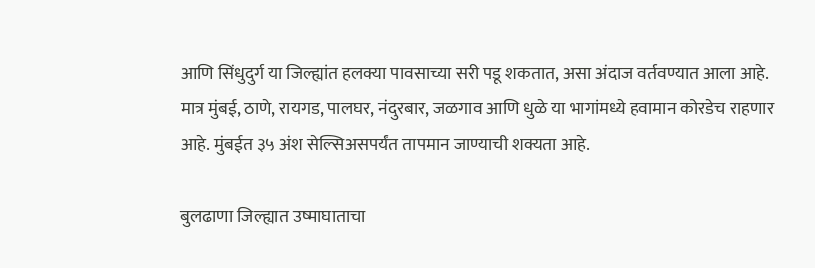आणि सिंधुदुर्ग या जिल्ह्यांत हलक्या पावसाच्या सरी पडू शकतात, असा अंदाज वर्तवण्यात आला आहे. मात्र मुंबई, ठाणे, रायगड, पालघर, नंदुरबार, जळगाव आणि धुळे या भागांमध्ये हवामान कोरडेच राहणार आहे. मुंबईत ३५ अंश सेल्सिअसपर्यंत तापमान जाण्याची शक्यता आहे.

बुलढाणा जिल्ह्यात उष्माघाताचा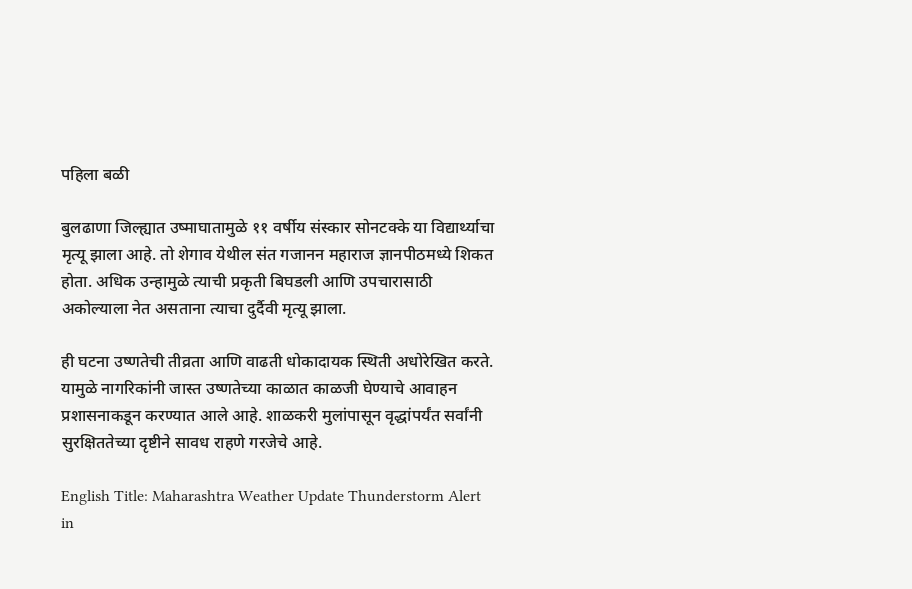पहिला बळी

बुलढाणा जिल्ह्यात उष्माघातामुळे ११ वर्षीय संस्कार सोनटक्के या विद्यार्थ्याचा मृत्यू झाला आहे. तो शेगाव येथील संत गजानन महाराज ज्ञानपीठमध्ये शिकत होता. अधिक उन्हामुळे त्याची प्रकृती बिघडली आणि उपचारासाठी अकोल्याला नेत असताना त्याचा दुर्दैवी मृत्यू झाला.

ही घटना उष्णतेची तीव्रता आणि वाढती धोकादायक स्थिती अधोरेखित करते. यामुळे नागरिकांनी जास्त उष्णतेच्या काळात काळजी घेण्याचे आवाहन प्रशासनाकडून करण्यात आले आहे. शाळकरी मुलांपासून वृद्धांपर्यंत सर्वांनी सुरक्षिततेच्या दृष्टीने सावध राहणे गरजेचे आहे.

English Title: Maharashtra Weather Update Thunderstorm Alert in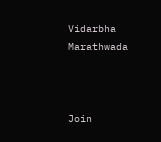Vidarbha Marathwada



Join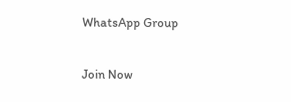WhatsApp Group

Join Now